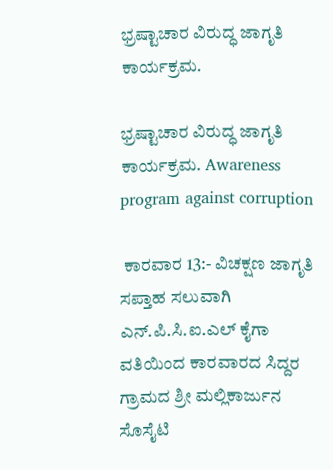ಭ್ರಷ್ಟಾಚಾರ ವಿರುದ್ಧ ಜಾಗೃತಿ ಕಾರ್ಯಕ್ರಮ.

ಭ್ರಷ್ಟಾಚಾರ ವಿರುದ್ಧ ಜಾಗೃತಿ ಕಾರ್ಯಕ್ರಮ. Awareness program against corruption

 ಕಾರವಾರ 13:- ವಿಚಕ್ಷಣ ಜಾಗೃತಿ ಸಪ್ತಾಹ ಸಲುವಾಗಿ ಎನ್‌.ಪಿ.ಸಿ.ಐ.ಎಲ್ ಕೈಗಾ ವತಿಯಿಂದ ಕಾರವಾರದ ಸಿದ್ದರ ಗ್ರಾಮದ ಶ್ರೀ ಮಲ್ಲಿಕಾರ್ಜುನ ಸೊಸೈಟಿ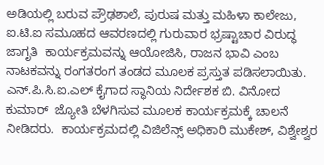ಅಡಿಯಲ್ಲಿ ಬರುವ ಪ್ರೌಢಶಾಲೆ, ಪುರುಷ ಮತ್ತು ಮಹಿಳಾ ಕಾಲೇಜು, ಐ.ಟಿ.ಐ ಸಮೂಹದ ಆವರಣದಲ್ಲಿ ಗುರುವಾರ ಭ್ರಷ್ಟಾಚಾರ ವಿರುದ್ಧ ಜಾಗೃತಿ  ಕಾರ್ಯಕ್ರಮವನ್ನು ಆಯೋಜಿಸಿ, ರಾಜನ ಭಾವಿ ಎಂಬ ನಾಟಕವನ್ನು ರಂಗತರಂಗ ತಂಡದ ಮೂಲಕ ಪ್ರಸ್ತುತ ಪಡಿಸಲಾಯಿತು.  ಎನ್‌.ಪಿ.ಸಿ.ಐ.ಎಲ್ ಕೈಗಾದ ಸ್ಥಾನಿಯ ನಿರ್ದೇಶಕ ಬಿ. ವಿನೋದ ಕುಮಾರ್  ಜ್ಯೋತಿ ಬೆಳಗಿಸುವ ಮೂಲಕ ಕಾರ್ಯಕ್ರಮಕ್ಕೆ ಚಾಲನೆ ನೀಡಿದರು.  ಕಾರ್ಯಕ್ರಮದಲ್ಲಿ ವಿಜಿಲೆನ್ಸ್‌ ಅಧಿಕಾರಿ ಮುಕೇಶ್, ವಿಶ್ವೇಶ್ವರ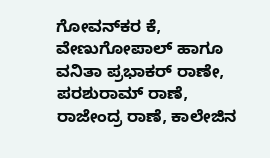ಗೋವನ್‌ಕರ ಕೆ, ವೇಣುಗೋಪಾಲ್ ಹಾಗೂ ವನಿತಾ ಪ್ರಭಾಕರ್ ರಾಣೇ, ಪರಶುರಾಮ್ ರಾಣೆ, ರಾಜೇಂದ್ರ ರಾಣೆ, ಕಾಲೇಜಿನ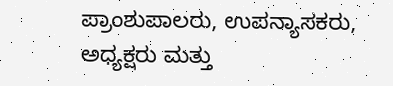ಪ್ರಾಂಶುಪಾಲರು, ಉಪನ್ಯಾಸಕರು, ಅಧ್ಯಕ್ಷರು ಮತ್ತು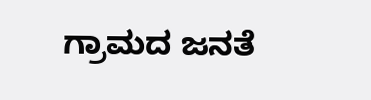ಗ್ರಾಮದ ಜನತೆ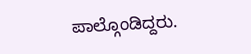ಪಾಲ್ಗೊಂಡಿದ್ದರು.